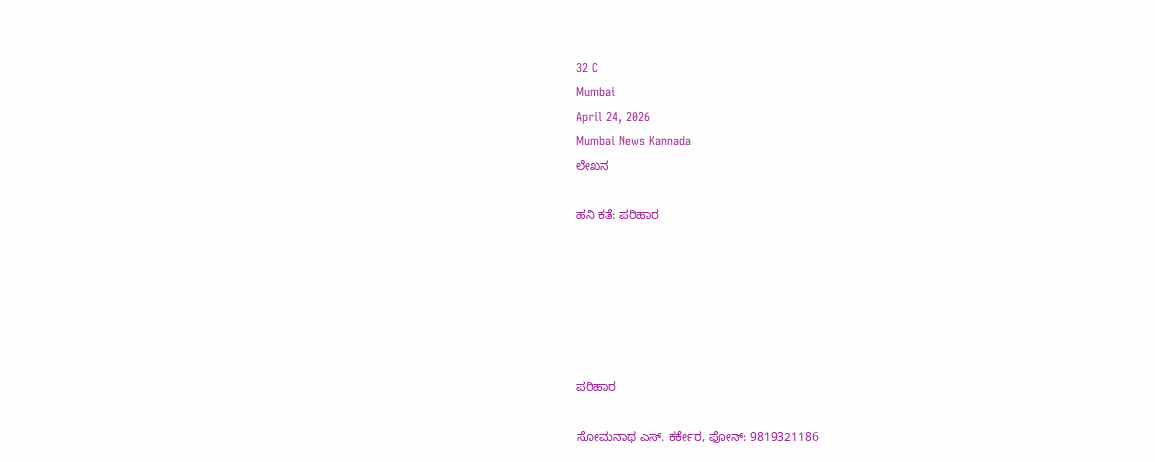32 C
Mumbai
April 24, 2026
Mumbai News Kannada
ಲೇಖನ

ಹನಿ ಕತೆ: ಪರಿಹಾರ






ಪರಿಹಾರ

ಸೋಮನಾಥ ಎಸ್‌. ಕರ್ಕೇರ, ಫೋನ್‌: 9819321186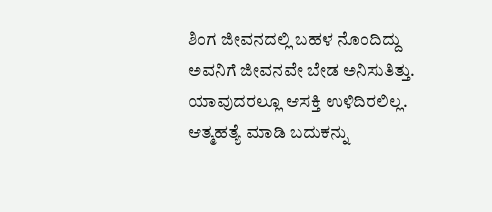ಶಿಂಗ ಜೀವನದಲ್ಲಿ ಬಹಳ ನೊಂದಿದ್ದು ಅವನಿಗೆ ಜೀವನವೇ ಬೇಡ ಅನಿಸುತಿತ್ತು. ಯಾವುದರಲ್ಲೂ ಆಸಕ್ತಿ ಉಳಿದಿರಲಿಲ್ಲ. ಆತ್ಮಹತ್ಯೆ ಮಾಡಿ ಬದುಕನ್ನು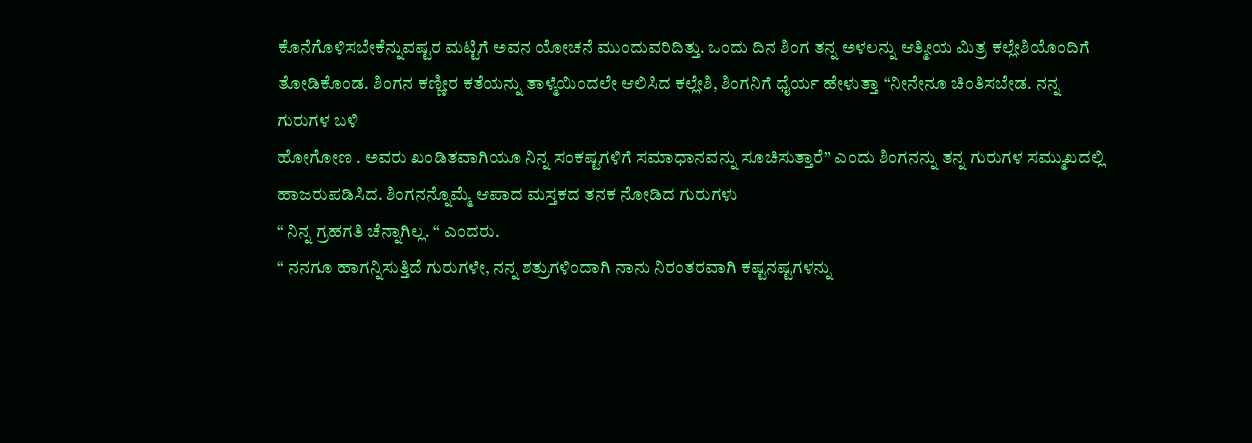ಕೊನೆಗೊಳಿಸಬೇಕೆನ್ನುವಷ್ಟರ ಮಟ್ಟಿಗೆ ಅವನ ಯೋಚನೆ ಮುಂದುವರಿದಿತ್ತು. ಒಂದು ದಿನ ಶಿಂಗ ತನ್ನ ಅಳಲನ್ನು ಆತ್ಮೀಯ ಮಿತ್ರ ಕಲ್ಲೇಶಿಯೊಂದಿಗೆ
ತೋಡಿಕೊಂಡ. ಶಿಂಗನ ಕಣ್ಣೀರ ಕತೆಯನ್ನು ತಾಳ್ಮೆಯಿಂದಲೇ ಆಲಿಸಿದ ಕಲ್ಲೇಶಿ, ಶಿಂಗನಿಗೆ ಧೈರ್ಯ ಹೇಳುತ್ತಾ “ನೀನೇನೂ ಚಿಂತಿಸಬೇಡ. ನನ್ನ ಗುರುಗಳ ಬಳಿ
ಹೋಗೋಣ . ಅವರು ಖಂಡಿತವಾಗಿಯೂ ನಿನ್ನ ಸಂಕಷ್ಟಗಳಿಗೆ ಸಮಾಧಾನವನ್ನು ಸೂಚಿಸುತ್ತಾರೆ” ಎಂದು ಶಿಂಗನನ್ನು ತನ್ನ ಗುರುಗಳ ಸಮ್ಮುಖದಲ್ಲಿ
ಹಾಜರುಪಡಿಸಿದ. ಶಿಂಗನನ್ನೊಮ್ಮೆ ಆಪಾದ ಮಸ್ತಕದ ತನಕ ನೋಡಿದ ಗುರುಗಳು
“ ನಿನ್ನ ಗ್ರಹಗತಿ ಚೆನ್ನಾಗಿಲ್ಲ. “ ಎಂದರು.
“ ನನಗೂ ಹಾಗನ್ನಿಸುತ್ತಿದೆ ಗುರುಗಳೇ, ನನ್ನ ಶತ್ರುಗಳಿಂದಾಗಿ ನಾನು ನಿರಂತರವಾಗಿ ಕಷ್ಟನಷ್ಟಗಳನ್ನು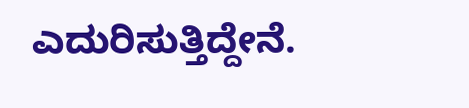ಎದುರಿಸುತ್ತಿದ್ದೇನೆ.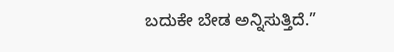ಬದುಕೇ ಬೇಡ ಅನ್ನಿಸುತ್ತಿದೆ.”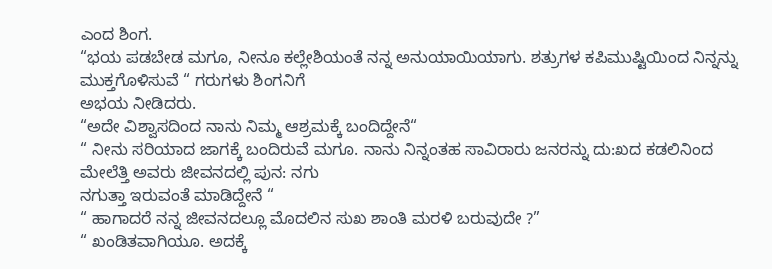ಎಂದ ಶಿಂಗ.
“ಭಯ ಪಡಬೇಡ ಮಗೂ, ನೀನೂ ಕಲ್ಲೇಶಿಯಂತೆ ನನ್ನ ಅನುಯಾಯಿಯಾಗು. ಶತ್ರುಗಳ ಕಪಿಮುಷ್ಟಿಯಿಂದ ನಿನ್ನನ್ನು ಮುಕ್ತಗೊಳಿಸುವೆ “ ಗರುಗಳು ಶಿಂಗನಿಗೆ
ಅಭಯ ನೀಡಿದರು.
“ಅದೇ ವಿಶ್ವಾಸದಿಂದ ನಾನು ನಿಮ್ಮ ಆಶ್ರಮಕ್ಕೆ ಬಂದಿದ್ದೇನೆ“
“ ನೀನು ಸರಿಯಾದ ಜಾಗಕ್ಕೆ ಬಂದಿರುವೆ ಮಗೂ. ನಾನು ನಿನ್ನಂತಹ ಸಾವಿರಾರು ಜನರನ್ನು ದು:ಖದ ಕಡಲಿನಿಂದ ಮೇಲೆತ್ತಿ ಅವರು ಜೀವನದಲ್ಲಿ ಪುನ: ನಗು
ನಗುತ್ತಾ ಇರುವಂತೆ ಮಾಡಿದ್ದೇನೆ “
“ ಹಾಗಾದರೆ ನನ್ನ ಜೀವನದಲ್ಲೂ ಮೊದಲಿನ ಸುಖ ಶಾಂತಿ ಮರಳಿ ಬರುವುದೇ ?”
“ ಖಂಡಿತವಾಗಿಯೂ. ಅದಕ್ಕೆ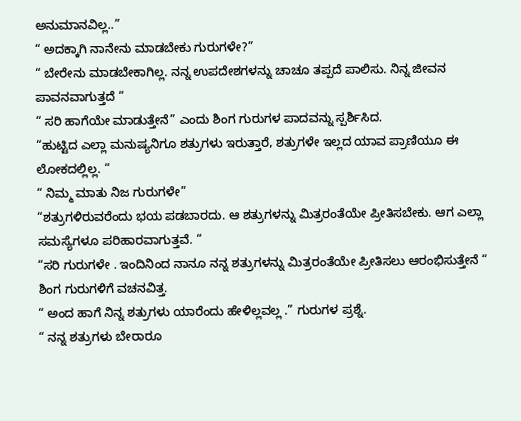ಅನುಮಾನವಿಲ್ಲ..”
“ ಅದಕ್ಕಾಗಿ ನಾನೇನು ಮಾಡಬೇಕು ಗುರುಗಳೇ?”
“ ಬೇರೇನು ಮಾಡಬೇಕಾಗಿಲ್ಲ. ನನ್ನ ಉಪದೇಶಗಳನ್ನು ಚಾಚೂ ತಪ್ಪದೆ ಪಾಲಿಸು. ನಿನ್ನ ಜೀವನ ಪಾವನವಾಗುತ್ತದೆ “
“ ಸರಿ ಹಾಗೆಯೇ ಮಾಡುತ್ತೇನೆ” ಎಂದು ಶಿಂಗ ಗುರುಗಳ ಪಾದವನ್ನು ಸ್ಪರ್ಶಿಸಿದ.
“ಹುಟ್ಟಿದ ಎಲ್ಲಾ ಮನುಷ್ಯನಿಗೂ ಶತ್ರುಗಳು ಇರುತ್ತಾರೆ, ಶತ್ರುಗಳೇ ಇಲ್ಲದ ಯಾವ ಪ್ರಾಣಿಯೂ ಈ ಲೋಕದಲ್ಲಿಲ್ಲ. “
“ ನಿಮ್ಮ ಮಾತು ನಿಜ ಗುರುಗಳೇ”
“ಶತ್ರುಗಳಿರುವರೆಂದು ಭಯ ಪಡಬಾರದು. ಆ ಶತ್ರುಗಳನ್ನು ಮಿತ್ರರಂತೆಯೇ ಪ್ರೀತಿಸಬೇಕು. ಆಗ ಎಲ್ಲಾ ಸಮಸ್ಯೆಗಳೂ ಪರಿಹಾರವಾಗುತ್ತವೆ. “
“ಸರಿ ಗುರುಗಳೇ . ಇಂದಿನಿಂದ ನಾನೂ ನನ್ನ ಶತ್ರುಗಳನ್ನು ಮಿತ್ರರಂತೆಯೇ ಪ್ರೀತಿಸಲು ಆರಂಭಿಸುತ್ತೇನೆ “ ಶಿಂಗ ಗುರುಗಳಿಗೆ ವಚನವಿತ್ತ.
“ ಅಂದ ಹಾಗೆ ನಿನ್ನ ಶತ್ರುಗಳು ಯಾರೆಂದು ಹೇಳಿಲ್ಲವಲ್ಲ .” ಗುರುಗಳ ಪ್ರಶ್ನೆ.
“ ನನ್ನ ಶತ್ರುಗಳು ಬೇರಾರೂ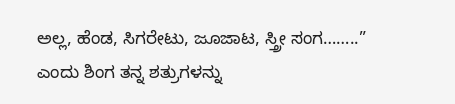ಅಲ್ಲ, ಹೆಂಡ, ಸಿಗರೇಟು, ಜೂಜಾಟ, ಸ್ತ್ರೀ ಸಂಗ……..” ಎಂದು ಶಿಂಗ ತನ್ನ ಶತ್ರುಗಳನ್ನು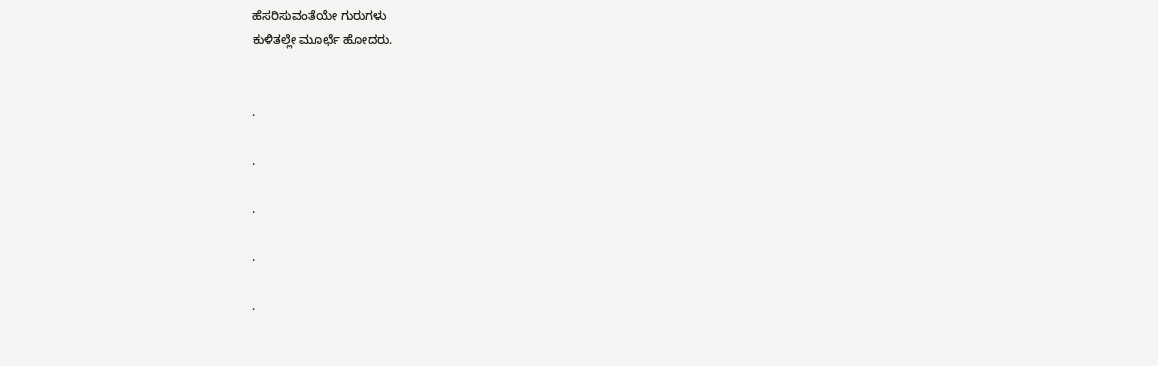ಹೆಸರಿಸುವಂತೆಯೇ ಗುರುಗಳು
ಕುಳಿತಲ್ಲೇ ಮೂರ್ಛೆ ಹೋದರು.


.

.

.

.

.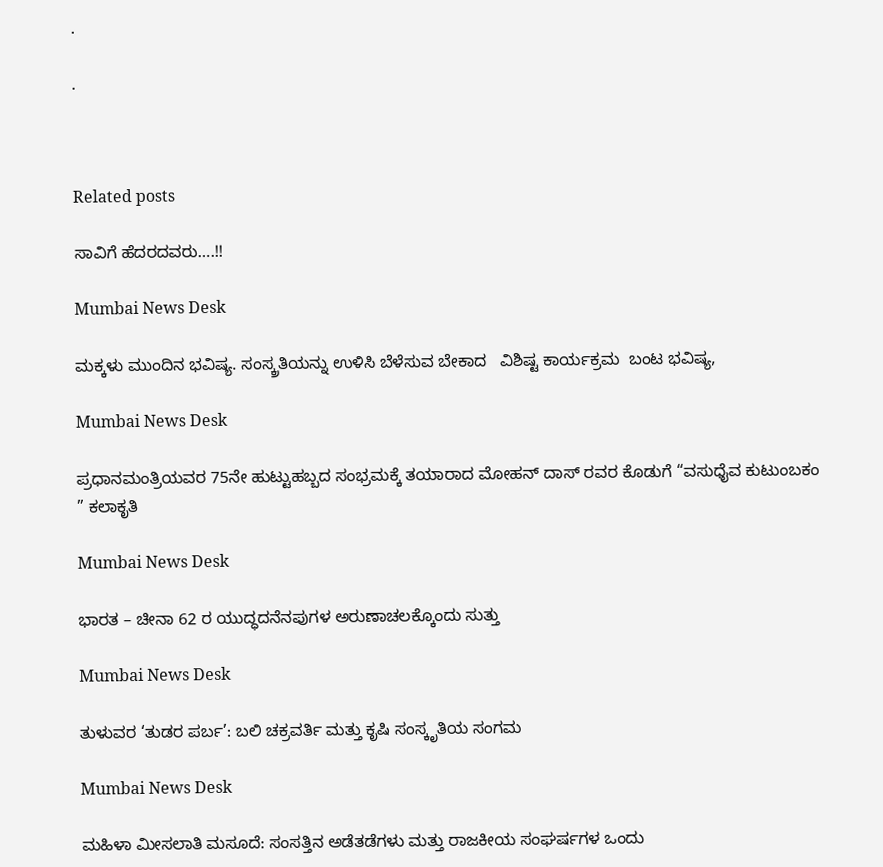.

.



Related posts

ಸಾವಿಗೆ ಹೆದರದವರು….!!

Mumbai News Desk

ಮಕ್ಕಳು ಮುಂದಿನ ಭವಿಷ್ಯ. ಸಂಸ್ಕ್ರತಿಯನ್ನು ಉಳಿಸಿ ಬೆಳೆಸುವ ಬೇಕಾದ   ವಿಶಿಷ್ಟ ಕಾರ್ಯಕ್ರಮ  ಬಂಟ ಭವಿಷ್ಯ,

Mumbai News Desk

ಪ್ರಧಾನಮಂತ್ರಿಯವರ 75ನೇ ಹುಟ್ಟುಹಬ್ಬದ ಸಂಭ್ರಮಕ್ಕೆ ತಯಾರಾದ ಮೋಹನ್ ದಾಸ್ ರವರ ಕೊಡುಗೆ “ವಸುಧೈವ ಕುಟುಂಬಕಂ ” ಕಲಾಕೃತಿ

Mumbai News Desk

ಭಾರತ – ಚೀನಾ 62 ರ ಯುದ್ಧದನೆನಪುಗಳ ಅರುಣಾಚಲಕ್ಕೊಂದು ಸುತ್ತು

Mumbai News Desk

ತುಳುವರ ‘ತುಡರ ಪರ್ಬ’: ಬಲಿ ಚಕ್ರವರ್ತಿ ಮತ್ತು ಕೃಷಿ ಸಂಸ್ಕೃತಿಯ ಸಂಗಮ

Mumbai News Desk

ಮಹಿಳಾ ಮೀಸಲಾತಿ ಮಸೂದೆ: ಸಂಸತ್ತಿನ ಅಡೆತಡೆಗಳು ಮತ್ತು ರಾಜಕೀಯ ಸಂಘರ್ಷಗಳ ಒಂದು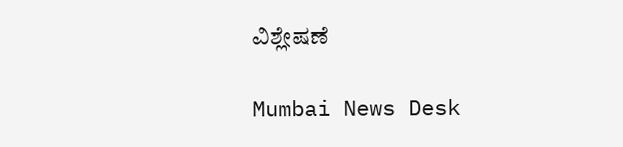ವಿಶ್ಲೇಷಣೆ

Mumbai News Desk